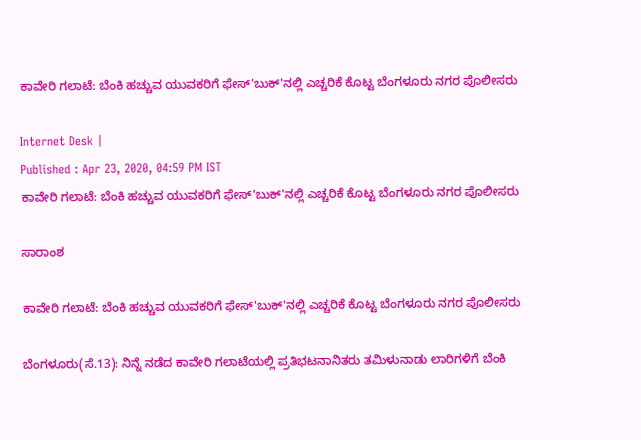ಕಾವೇರಿ ಗಲಾಟೆ: ಬೆಂಕಿ ಹಚ್ಚುವ ಯುವಕರಿಗೆ ಫೇಸ್'ಬುಕ್'ನಲ್ಲಿ ಎಚ್ಚರಿಕೆ ಕೊಟ್ಟ ಬೆಂಗಳೂರು ನಗರ ಪೊಲೀಸರು

Internet Desk |
Published : Apr 23, 2020, 04:59 PM IST
ಕಾವೇರಿ ಗಲಾಟೆ: ಬೆಂಕಿ ಹಚ್ಚುವ ಯುವಕರಿಗೆ ಫೇಸ್'ಬುಕ್'ನಲ್ಲಿ ಎಚ್ಚರಿಕೆ ಕೊಟ್ಟ ಬೆಂಗಳೂರು ನಗರ ಪೊಲೀಸರು

ಸಾರಾಂಶ

ಕಾವೇರಿ ಗಲಾಟೆ: ಬೆಂಕಿ ಹಚ್ಚುವ ಯುವಕರಿಗೆ ಫೇಸ್'ಬುಕ್'ನಲ್ಲಿ ಎಚ್ಚರಿಕೆ ಕೊಟ್ಟ ಬೆಂಗಳೂರು ನಗರ ಪೊಲೀಸರು

ಬೆಂಗಳೂರು(ಸೆ.13): ನಿನ್ನೆ ನಡೆದ ಕಾವೇರಿ ಗಲಾಟೆಯಲ್ಲಿ ಪ್ರತಿಭಟನಾನಿತರು ತಮಿಳುನಾಡು ಲಾರಿಗಳಿಗೆ ಬೆಂಕಿ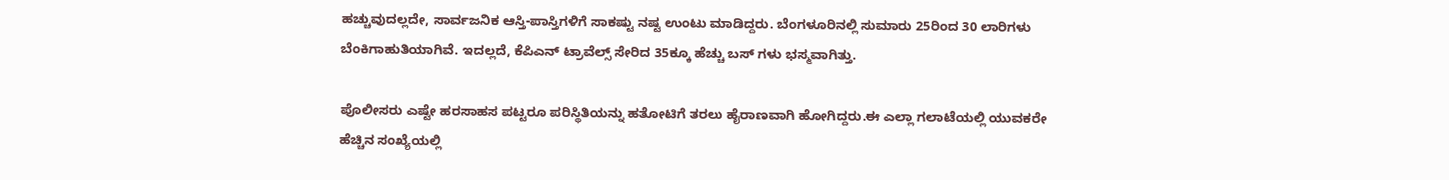ಹಚ್ಚುವುದಲ್ಲದೇ, ಸಾರ್ವಜನಿಕ ಆಸ್ತಿ-ಪಾಸ್ತಿಗಳಿಗೆ ಸಾಕಷ್ಟು ನಷ್ಟ ಉಂಟು ಮಾಡಿದ್ದರು. ಬೆಂಗಳೂರಿನಲ್ಲಿ ಸುಮಾರು 25ರಿಂದ 30 ಲಾರಿಗಳು ಬೆಂಕಿಗಾಹುತಿಯಾಗಿವೆ. ಇದಲ್ಲದೆ, ಕೆಪಿಎನ್ ಟ್ರಾವೆಲ್ಸ್ ಸೇರಿದ 35ಕ್ಕೂ ಹೆಚ್ಚು ಬಸ್ ಗಳು ಭಸ್ಮವಾಗಿತ್ತು.

ಪೊಲೀಸರು ಎಷ್ಟೇ ಹರಸಾಹಸ ಪಟ್ಟರೂ ಪರಿಸ್ಥಿತಿಯನ್ನು ಹತೋಟಿಗೆ ತರಲು ಹೈರಾಣವಾಗಿ ಹೋಗಿದ್ದರು.ಈ ಎಲ್ಲಾ ಗಲಾಟೆಯಲ್ಲಿ ಯುವಕರೇ ಹೆಚ್ಚಿನ ಸಂಖ್ಯೆಯಲ್ಲಿ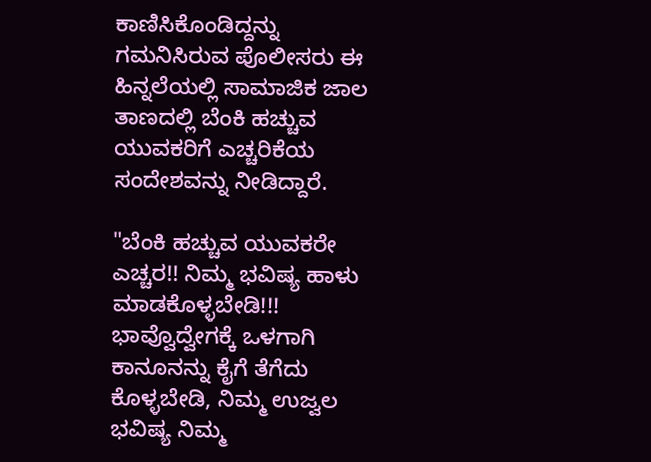ಕಾಣಿಸಿಕೊಂಡಿದ್ದನ್ನು ಗಮನಿಸಿರುವ ಪೊಲೀಸರು ಈ ಹಿನ್ನಲೆಯಲ್ಲಿ ಸಾಮಾಜಿಕ ಜಾಲ ತಾಣದಲ್ಲಿ ಬೆಂಕಿ ಹಚ್ಚುವ ಯುವಕರಿಗೆ ಎಚ್ಚರಿಕೆಯ ಸಂದೇಶವನ್ನು ನೀಡಿದ್ದಾರೆ.

"ಬೆಂಕಿ ಹಚ್ಚುವ ಯುವಕರೇ ಎಚ್ಚರ!! ನಿಮ್ಮ ಭವಿಷ್ಯ ಹಾಳು ಮಾಡಕೊಳ್ಳಬೇಡಿ!!! ಭಾವ್ವೊದ್ವೇಗಕ್ಕೆ ಒಳಗಾಗಿ ಕಾನೂನನ್ನು ಕೈಗೆ ತೆಗೆದು ಕೊಳ್ಳಬೇಡಿ, ನಿಮ್ಮ ಉಜ್ವಲ ಭವಿಷ್ಯ ನಿಮ್ಮ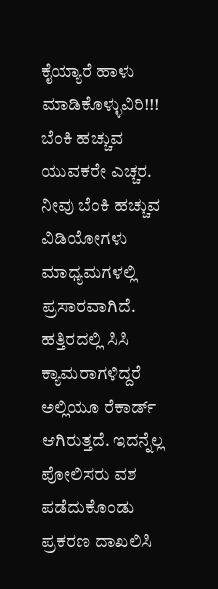ಕೈಯ್ಯಾರೆ ಹಾಳು ಮಾಡಿಕೊಳ್ಳುವಿರಿ!!! ಬೆಂಕಿ ಹಚ್ಚುವ ಯುವಕರೇ ಎಚ್ಚರ. ನೀವು ಬೆಂಕಿ ಹಚ್ಚುವ ವಿಡಿಯೋಗಳು ಮಾಧ್ಯಮಗಳಲ್ಲಿ ಪ್ರಸಾರವಾಗಿದೆ. ಹತ್ತಿರದಲ್ಲಿ ಸಿಸಿ ಕ್ಯಾಮರಾಗಳಿದ್ದರೆ ಅಲ್ಲಿಯೂ ರೆಕಾರ್ಡ್ ಆಗಿರುತ್ತದೆ. ಇದನ್ನೆಲ್ಲ ಪೋಲಿಸರು ವಶ ಪಡೆದುಕೊಂಡು ಪ್ರಕರಣ ದಾಖಲಿಸಿ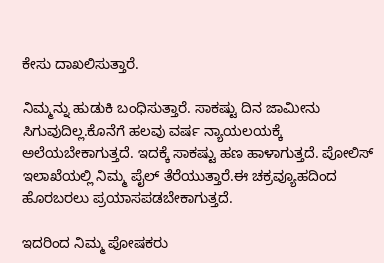ಕೇಸು ದಾಖಲಿಸುತ್ತಾರೆ.

ನಿಮ್ಮನ್ನು ಹುಡುಕಿ ಬಂಧಿಸುತ್ತಾರೆ. ಸಾಕಷ್ಟು ದಿನ ಜಾಮೀನು ಸಿಗುವುದಿಲ್ಲ.ಕೊನೆಗೆ ಹಲವು ವರ್ಷ ನ್ಯಾಯಲಯಕ್ಕೆ ಅಲೆಯಬೇಕಾಗುತ್ತದೆ. ಇದಕ್ಕೆ ಸಾಕಷ್ಟು ಹಣ ಹಾಳಾಗುತ್ತದೆ. ಪೋಲಿಸ್ ಇಲಾಖೆಯಲ್ಲಿ ನಿಮ್ಮ ಪೈಲ್ ತೆರೆಯುತ್ತಾರೆ.ಈ ಚಕ್ರವ್ಯೂಹದಿಂದ ಹೊರಬರಲು ಪ್ರಯಾಸಪಡಬೇಕಾಗುತ್ತದೆ.

ಇದರಿಂದ ನಿಮ್ಮ ಪೋಷಕರು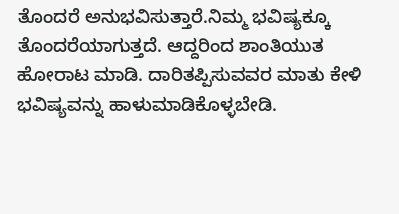ತೊಂದರೆ ಅನುಭವಿಸುತ್ತಾರೆ.ನಿಮ್ಮ ಭವಿಷ್ಯಕ್ಕೂ ತೊಂದರೆಯಾಗುತ್ತದೆ. ಆದ್ದರಿಂದ ಶಾಂತಿಯುತ ಹೋರಾಟ ಮಾಡಿ. ದಾರಿತಪ್ಪಿಸುವವರ ಮಾತು ಕೇಳಿ ಭವಿಷ್ಯವನ್ನು ಹಾಳುಮಾಡಿಕೊಳ್ಳಬೇಡಿ.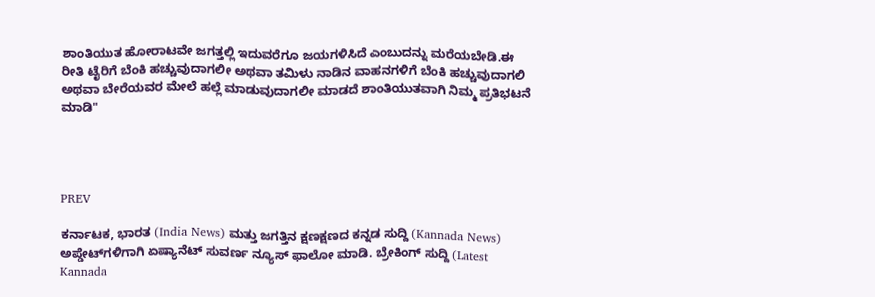ಶಾಂತಿಯುತ ಹೋರಾಟವೇ ಜಗತ್ತಲ್ಲಿ ಇದುವರೆಗೂ ಜಯಗಳಿಸಿದೆ ಎಂಬುದನ್ನು ಮರೆಯಬೇಡಿ.ಈ ರೀತಿ ಟೈರಿಗೆ ಬೆಂಕಿ ಹಚ್ಚುವುದಾಗಲೀ ಅಥವಾ ತಮಿಳು ನಾಡಿನ ವಾಹನಗಳಿಗೆ ಬೆಂಕಿ ಹಚ್ಚುವುದಾಗಲಿ ಅಥವಾ ಬೇರೆಯವರ ಮೇಲೆ ಹಲ್ಲೆ ಮಾಡುವುದಾಗಲೀ ಮಾಡದೆ ಶಾಂತಿಯುತವಾಗಿ ನಿಮ್ಮ ಪ್ರತಿಭಟನೆ ಮಾಡಿ"




PREV

ಕರ್ನಾಟಕ, ಭಾರತ (India News) ಮತ್ತು ಜಗತ್ತಿನ ಕ್ಷಣಕ್ಷಣದ ಕನ್ನಡ ಸುದ್ದಿ (Kannada News) ಅಪ್ಡೇಟ್‌ಗಳಿಗಾಗಿ ಏಷ್ಯಾನೆಟ್ ಸುವರ್ಣ ನ್ಯೂಸ್‌ ಫಾಲೋ ಮಾಡಿ. ಬ್ರೇಕಿಂಗ್ ಸುದ್ದಿ (Latest Kannada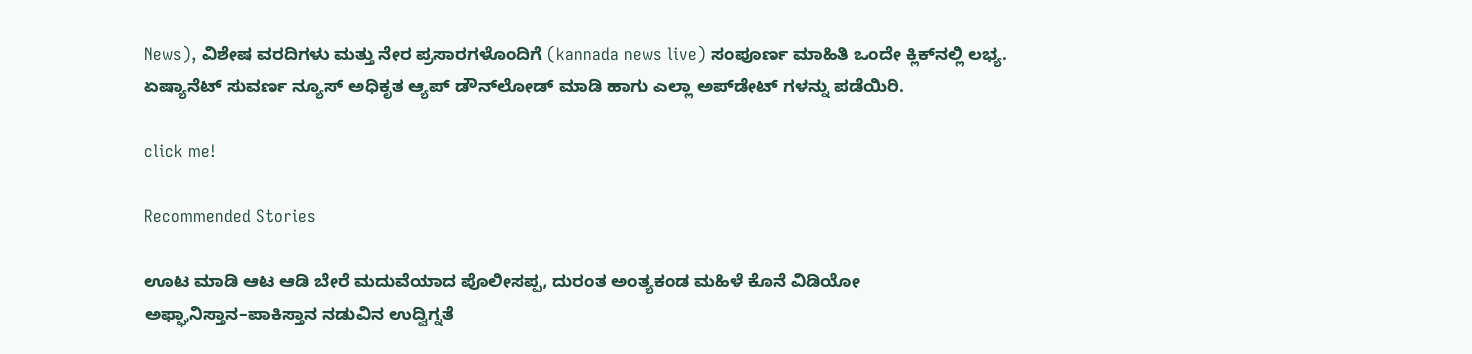News), ವಿಶೇಷ ವರದಿಗಳು ಮತ್ತು ನೇರ ಪ್ರಸಾರಗಳೊಂದಿಗೆ (kannada news live) ಸಂಪೂರ್ಣ ಮಾಹಿತಿ ಒಂದೇ ಕ್ಲಿಕ್‌ನಲ್ಲಿ ಲಭ್ಯ. ಏಷ್ಯಾನೆಟ್ ಸುವರ್ಣ ನ್ಯೂಸ್ ಅಧಿಕೃತ ಆ್ಯಪ್ ಡೌನ್‌ಲೋಡ್ ಮಾಡಿ ಹಾಗು ಎಲ್ಲಾ ಅಪ್‌ಡೇಟ್ ಗಳನ್ನು ಪಡೆಯಿರಿ.

click me!

Recommended Stories

ಊಟ ಮಾಡಿ ಆಟ ಆಡಿ ಬೇರೆ ಮದುವೆಯಾದ ಪೊಲೀಸಪ್ಪ, ದುರಂತ ಅಂತ್ಯಕಂಡ ಮಹಿಳೆ ಕೊನೆ ವಿಡಿಯೋ
ಅಫ್ಘಾನಿಸ್ತಾನ–ಪಾಕಿಸ್ತಾನ ನಡುವಿನ ಉದ್ವಿಗ್ನತೆ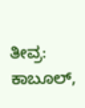ತೀವ್ರ: ಕಾಬೂಲ್,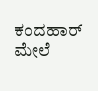ಕಂದಹಾರ್ ಮೇಲೆ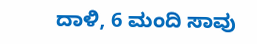ದಾಳಿ, 6 ಮಂದಿ ಸಾವು